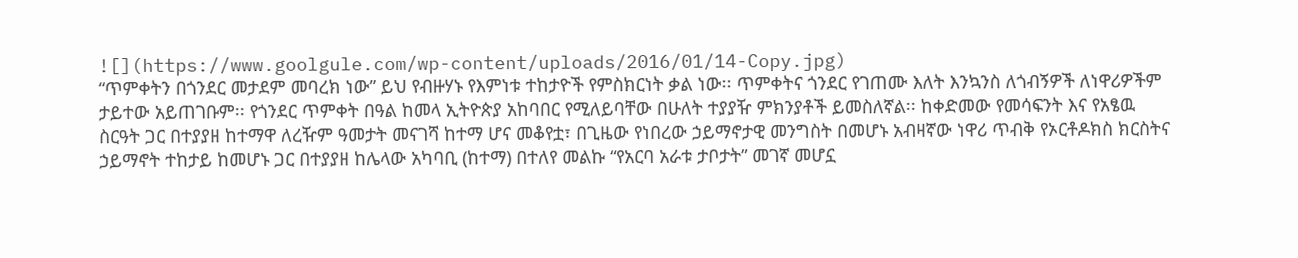![](https://www.goolgule.com/wp-content/uploads/2016/01/14-Copy.jpg)
“ጥምቀትን በጎንደር መታደም መባረክ ነው” ይህ የብዙሃኑ የእምነቱ ተከታዮች የምስክርነት ቃል ነው፡፡ ጥምቀትና ጎንደር የገጠሙ እለት እንኳንስ ለጎብኝዎች ለነዋሪዎችም ታይተው አይጠገቡም፡፡ የጎንደር ጥምቀት በዓል ከመላ ኢትዮጵያ አከባበር የሚለይባቸው በሁለት ተያያዥ ምክንያቶች ይመስለኛል፡፡ ከቀድመው የመሳፍንት እና የአፄዉ ስርዓት ጋር በተያያዘ ከተማዋ ለረዥም ዓመታት መናገሻ ከተማ ሆና መቆየቷ፣ በጊዜው የነበረው ኃይማኖታዊ መንግስት በመሆኑ አብዛኛው ነዋሪ ጥብቅ የኦርቶዶክስ ክርስትና ኃይማኖት ተከታይ ከመሆኑ ጋር በተያያዘ ከሌላው አካባቢ (ከተማ) በተለየ መልኩ “የአርባ አራቱ ታቦታት” መገኛ መሆኗ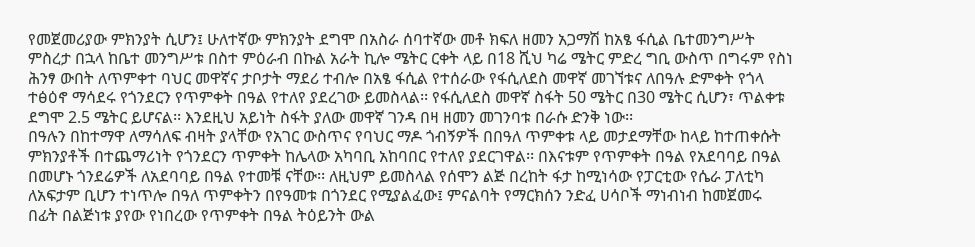የመጀመሪያው ምክንያት ሲሆን፤ ሁለተኛው ምክንያት ደግሞ በአስራ ሰባተኛው መቶ ክፍለ ዘመን አጋማሽ ከአፄ ፋሲል ቤተመንግሥት ምስረታ በኋላ ከቤተ መንግሥቱ በስተ ምዕራብ በኩል አራት ኪሎ ሜትር ርቀት ላይ በ18 ሺህ ካሬ ሜትር ምድረ ግቢ ውስጥ በግሩም የስነ ሕንፃ ውበት ለጥምቀተ ባህር መዋኛና ታቦታት ማደሪ ተብሎ በአፄ ፋሲል የተሰራው የፋሲለደስ መዋኛ መገኘቱና ለበዓሉ ድምቀት የጎላ ተፅዕኖ ማሳደሩ የጎንደርን የጥምቀት በዓል የተለየ ያደረገው ይመስላል፡፡ የፋሲለደስ መዋኛ ስፋት 50 ሜትር በ30 ሜትር ሲሆን፣ ጥልቀቱ ደግሞ 2.5 ሜትር ይሆናል፡፡ እንደዚህ አይነት ስፋት ያለው መዋኛ ገንዳ በዛ ዘመን መገንባቱ በራሱ ድንቅ ነው፡፡
በዓሉን በከተማዋ ለማሳለፍ ብዛት ያላቸው የአገር ውስጥና የባህር ማዶ ጎብኝዎች በበዓለ ጥምቀቱ ላይ መታደማቸው ከላይ ከተጠቀሱት ምክንያቶች በተጨማሪነት የጎንደርን ጥምቀት ከሌላው አካባቢ አከባበር የተለየ ያደርገዋል፡፡ በእናቱም የጥምቀት በዓል የአደባባይ በዓል በመሆኑ ጎንደሬዎች ለአደባባይ በዓል የተመቹ ናቸው፡፡ ለዚህም ይመስላል የሰሞን ልጅ በረከት ፋታ ከሚነሳው የፓርቲው የሴራ ፓለቲካ ለአፍታም ቢሆን ተነጥሎ በዓለ ጥምቀትን በየዓመቱ በጎንደር የሚያልፈው፤ ምናልባት የማርክሰን ንድፈ ሀሳቦች ማነብነብ ከመጀመሩ በፊት በልጅነቱ ያየው የነበረው የጥምቀት በዓል ትዕይንት ውል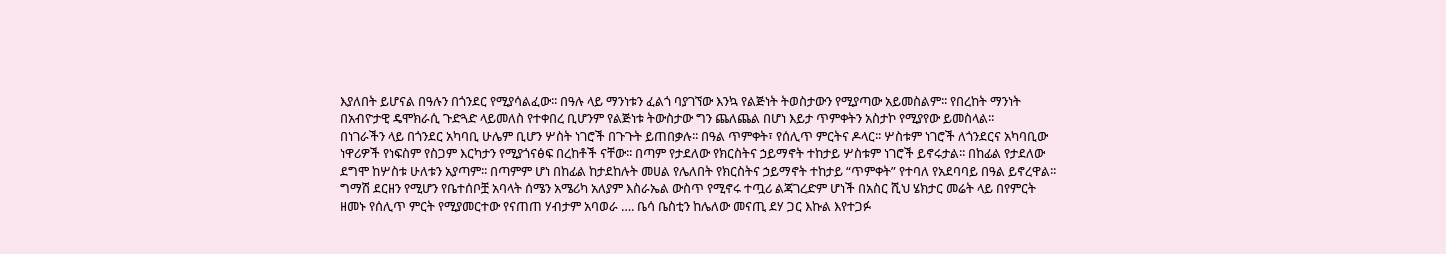እያለበት ይሆናል በዓሉን በጎንደር የሚያሳልፈው፡፡ በዓሉ ላይ ማንነቱን ፈልጎ ባያገኘው እንኳ የልጅነት ትወስታውን የሚያጣው አይመስልም፡፡ የበረከት ማንነት በአብዮታዊ ዴሞክራሲ ጉድጓድ ላይመለስ የተቀበረ ቢሆንም የልጅነቱ ትውስታው ግን ጨለጨል በሆነ እይታ ጥምቀትን አስታኮ የሚያየው ይመስላል፡፡
በነገራችን ላይ በጎንደር አካባቢ ሁሌም ቢሆን ሦስት ነገሮች በጉጉት ይጠበቃሉ፡፡ በዓል ጥምቀት፣ የሰሊጥ ምርትና ዶላር፡፡ ሦስቱም ነገሮች ለጎንደርና አካባቢው ነዋሪዎች የነፍስም የስጋም እርካታን የሚያጎናፅፍ በረከቶች ናቸው፡፡ በጣም የታደለው የክርስትና ኃይማኖት ተከታይ ሦስቱም ነገሮች ይኖሩታል፡፡ በከፊል የታደለው ደግሞ ከሦስቱ ሁለቱን አያጣም፡፡ በጣምም ሆነ በከፊል ከታደከሉት መሀል የሌለበት የክርስትና ኃይማኖት ተከታይ “ጥምቀት” የተባለ የአደባባይ በዓል ይኖረዋል፡፡
ግማሽ ደርዘን የሚሆን የቤተሰቦቿ አባላት ሰሜን አሜሪካ አለያም እስራኤል ውስጥ የሚኖሩ ተጧሪ ልጃገረድም ሆነች በአስር ሺህ ሄክታር መሬት ላይ በየምርት ዘመኑ የሰሊጥ ምርት የሚያመርተው የናጠጠ ሃብታም አባወራ …. ቤሳ ቤስቲን ከሌለው መናጢ ደሃ ጋር እኩል እየተጋፉ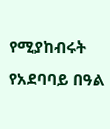የሚያከብሩት የአደባባይ በዓል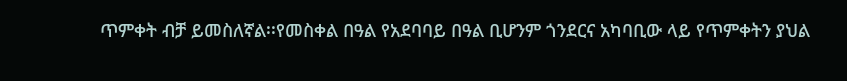ጥምቀት ብቻ ይመስለኛል፡፡የመስቀል በዓል የአደባባይ በዓል ቢሆንም ጎንደርና አካባቢው ላይ የጥምቀትን ያህል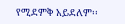የሚደምቅ አይደለም፡፡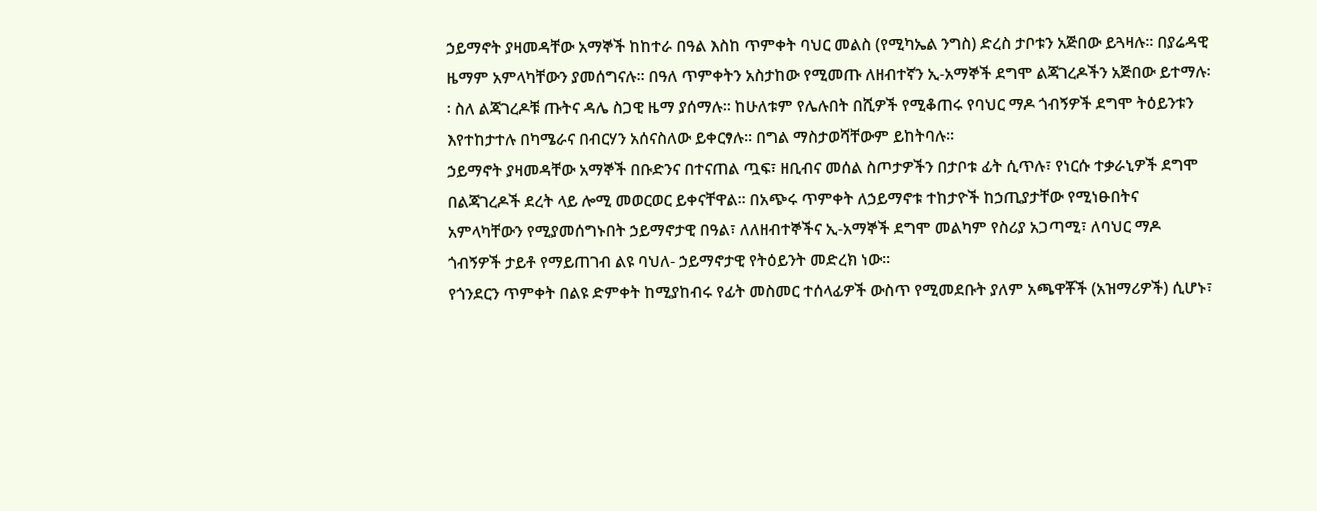ኃይማኖት ያዛመዳቸው አማኞች ከከተራ በዓል እስከ ጥምቀት ባህር መልስ (የሚካኤል ንግስ) ድረስ ታቦቱን አጅበው ይጓዛሉ፡፡ በያሬዳዊ ዜማም አምላካቸውን ያመሰግናሉ፡፡ በዓለ ጥምቀትን አስታከው የሚመጡ ለዘብተኛን ኢ-አማኞች ደግሞ ልጃገረዶችን አጅበው ይተማሉ፡፡ ስለ ልጃገረዶቹ ጡትና ዳሌ ስጋዊ ዜማ ያሰማሉ፡፡ ከሁለቱም የሌሉበት በሺዎች የሚቆጠሩ የባህር ማዶ ጎብኝዎች ደግሞ ትዕይንቱን እየተከታተሉ በካሜራና በብርሃን አሰናስለው ይቀርፃሉ፡፡ በግል ማስታወሻቸውም ይከትባሉ፡፡
ኃይማኖት ያዛመዳቸው አማኞች በቡድንና በተናጠል ጧፍ፣ ዘቢብና መሰል ስጦታዎችን በታቦቱ ፊት ሲጥሉ፣ የነርሱ ተቃራኒዎች ደግሞ በልጃገረዶች ደረት ላይ ሎሚ መወርወር ይቀናቸዋል፡፡ በአጭሩ ጥምቀት ለኃይማኖቱ ተከታዮች ከኃጢያታቸው የሚነፁበትና አምላካቸውን የሚያመሰግኑበት ኃይማኖታዊ በዓል፣ ለለዘብተኞችና ኢ-አማኞች ደግሞ መልካም የስሪያ አጋጣሚ፣ ለባህር ማዶ ጎብኝዎች ታይቶ የማይጠገብ ልዩ ባህለ- ኃይማኖታዊ የትዕይንት መድረክ ነው፡፡
የጎንደርን ጥምቀት በልዩ ድምቀት ከሚያከብሩ የፊት መስመር ተሰላፊዎች ውስጥ የሚመደቡት ያለም አጫዋቾች (አዝማሪዎች) ሲሆኑ፣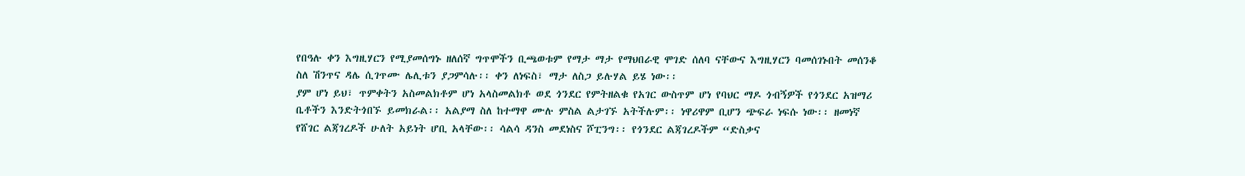የበዓሉ ቀን እግዚሃርን የሚያመሰግኑ ዘለሰኛ ግጥሞችን ቢጫወቱም የማታ ማታ የማህበራዊ ሞገድ ሰለባ ናቸውና እግዚሃርን ባመሰገኑበት መሰንቆ ስለ ሽንጥና ዳሌ ሲገጥሙ ሌሊቱን ያጋምሳሉ፡፡ ቀን ለነፍስ፣ ማታ ለስጋ ይሉሃል ይሄ ነው፡፡
ያም ሆነ ይህ፣ ጥምቀትን አስመልክቶም ሆነ አላስመልክቶ ወደ ጎንደር የምትዘልቁ የአገር ውስጥም ሆነ የባህር ማዶ ጎብኝዎች የጎንደር አዝማሪ ቤቶችን እንድትጎበኙ ይመክራል፡፡ አልያማ ስለ ከተማዋ ሙሉ ምስል ልታገኙ አትችሉም፡፡ ነዋሪዋም ቢሆን ጭፍራ ነፍሱ ነው፡፡ ዘመነኛ የሸገር ልጃገረዶች ሁለት አይነት ሆቢ አላቸው፡፡ ሳልሳ ዳንስ መደነስና ሾፒንግ፡፡ የጎንደር ልጃገረዶችም “ድስቃና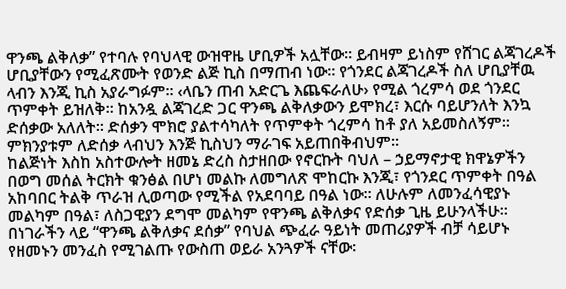ዋንጫ ልቅለቃ” የተባሉ የባህላዊ ውዝዋዜ ሆቢዎች አሏቸው፡፡ ይብዛም ይነስም የሸገር ልጃገረዶች ሆቢያቸውን የሚፈጽሙት የወንድ ልጅ ኪስ በማጠብ ነው፡፡ የጎንደር ልጃገረዶች ስለ ሆቢያቸዉ ላብን እንጂ ኪስ አያራግፉም፡፡ ‹ላቤን ጠብ አድርጌ እጨፍራለሁ› የሚል ጎረምሳ ወደ ጎንደር ጥምቀት ይዝለቅ፡፡ ከአንዷ ልጃገረድ ጋር ዋንጫ ልቅለቃውን ይሞክረ፣ እርሱ ባይሆንለት እንኳ ድሰቃው አለለት፡፡ ድሰቃን ሞክሮ ያልተሳካለት የጥምቀት ጎረምሳ ከቶ ያለ አይመስለኝም፡፡ ምክንያቱም ለድሰቃ ላብህን እንጅ ኪስህን ማራገፍ አይጠበቅብህም፡፡
ከልጅነት እስከ አስተውሎት ዘመኔ ድረስ ስታዘበው የኖርኩት ባህለ – ኃይማኖታዊ ክዋኔዎችን በወግ መሰል ትርክት ቁንፅል በሆነ መልኩ ለመግለጽ ሞከርኩ እንጂ፣ የጎንደር ጥምቀት በዓል አከባበር ትልቅ ጥራዝ ሊወጣው የሚችል የአደባባይ በዓል ነው፡፡ ለሁሉም ለመንፈሳዊያኑ መልካም በዓል፣ ለስጋዊያን ደግሞ መልካም የዋንጫ ልቅለቃና የድሰቃ ጊዜ ይሁንላችሁ፡፡ በነገራችን ላይ “ዋንጫ ልቅለቃና ደሰቃ” የባህል ጭፈራ ዓይነት መጠሪያዎች ብቻ ሳይሆኑ የዘመኑን መንፈስ የሚገልጡ የውስጠ ወይራ አንጓዎች ናቸው፡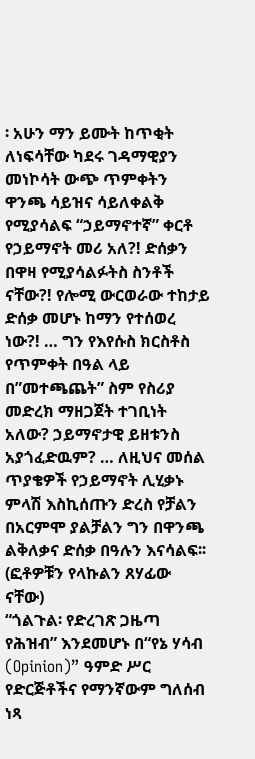፡ አሁን ማን ይሙት ከጥቂት ለነፍሳቸው ካደሩ ገዳማዊያን መነኮሳት ውጭ ጥምቀትን ዋንጫ ሳይዝና ሳይለቀልቅ የሚያሳልፍ “ኃይማኖተኛ” ቀርቶ የኃይማኖት መሪ አለ?! ድሰቃን በዋዛ የሚያሳልፉትስ ስንቶች ናቸው?! የሎሚ ውርወራው ተከታይ ድሰቃ መሆኑ ከማን የተሰወረ ነው?! … ግን የእየሱስ ክርስቶስ የጥምቀት በዓል ላይ በ”መተጫጨት” ስም የስሪያ መድረክ ማዘጋጀት ተገቢነት አለው? ኃይማኖታዊ ይዘቱንስ አያጎፈድዉም? … ለዚህና መሰል ጥያቄዎች የኃይማኖት ሊሂቃኑ ምላሽ እስኪሰጡን ድረስ የቻልን በአርምሞ ያልቻልን ግን በዋንጫ ልቅለቃና ድሰቃ በዓሉን እናሳልፍ፡፡ (ፎቶዎቹን የላኩልን ጸሃፊው ናቸው)
“ጎልጉል፡ የድረገጽ ጋዜጣ የሕዝብ” እንደመሆኑ በ“የኔ ሃሳብ (Opinion)” ዓምድ ሥር የድርጅቶችና የማንኛውም ግለሰብ ነጻ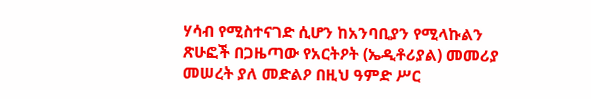ሃሳብ የሚስተናገድ ሲሆን ከአንባቢያን የሚላኩልን ጽሁፎች በጋዜጣው የአርትዖት (ኤዲቶሪያል) መመሪያ መሠረት ያለ መድልዖ በዚህ ዓምድ ሥር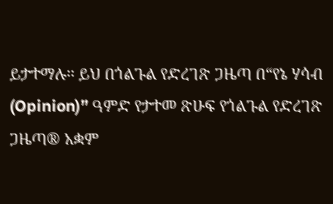ይታተማሉ፡፡ ይህ በጎልጉል የድረገጽ ጋዜጣ በ“የኔ ሃሳብ (Opinion)” ዓምድ የታተመ ጽሁፍ የጎልጉል የድረገጽ ጋዜጣ® አቋም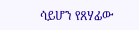ሳይሆን የጸሃፊው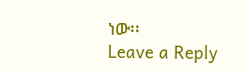ነው፡፡
Leave a Reply